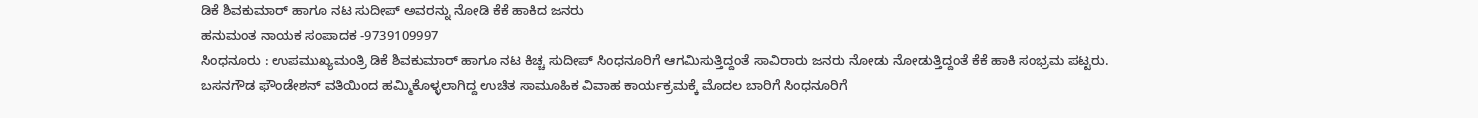ಡಿಕೆ ಶಿವಕುಮಾರ್ ಹಾಗೂ ನಟ ಸುದೀಪ್ ಅವರನ್ನು ನೋಡಿ ಕೆಕೆ ಹಾಕಿದ ಜನರು
ಹನುಮಂತ ನಾಯಕ ಸಂಪಾದಕ -9739109997
ಸಿಂಧನೂರು : ಉಪಮುಖ್ಯಮಂತ್ರಿ ಡಿಕೆ ಶಿವಕುಮಾರ್ ಹಾಗೂ ನಟ ಕಿಚ್ಚ ಸುದೀಪ್ ಸಿಂಧನೂರಿಗೆ ಆಗಮಿಸುತ್ತಿದ್ದಂತೆ ಸಾವಿರಾರು ಜನರು ನೋಡು ನೋಡುತ್ತಿದ್ದಂತೆ ಕೆಕೆ ಹಾಕಿ ಸಂಭ್ರಮ ಪಟ್ಟರು.
ಬಸನಗೌಡ ಫೌಂಡೇಶನ್ ವತಿಯಿಂದ ಹಮ್ಮಿಕೊಳ್ಳಲಾಗಿದ್ದ ಉಚಿತ ಸಾಮೂಹಿಕ ವಿವಾಹ ಕಾರ್ಯಕ್ರಮಕ್ಕೆ ಮೊದಲ ಬಾರಿಗೆ ಸಿಂಧನೂರಿಗೆ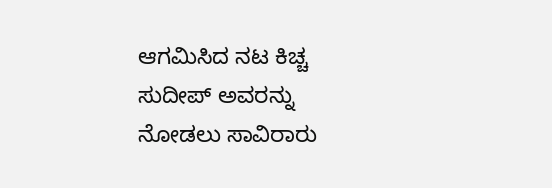ಆಗಮಿಸಿದ ನಟ ಕಿಚ್ಚ ಸುದೀಪ್ ಅವರನ್ನು ನೋಡಲು ಸಾವಿರಾರು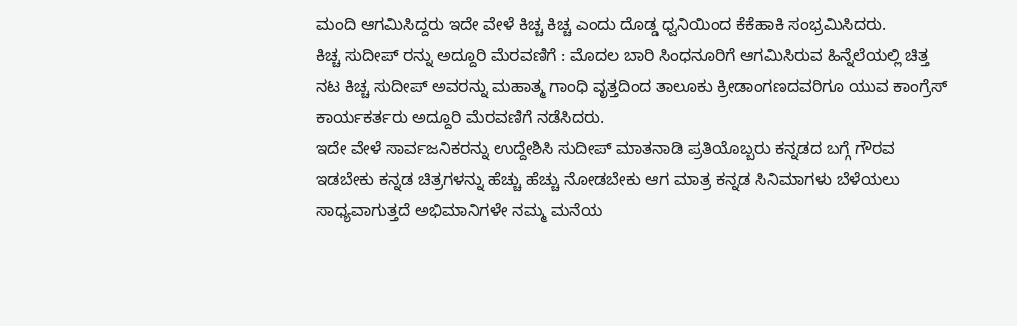ಮಂದಿ ಆಗಮಿಸಿದ್ದರು ಇದೇ ವೇಳೆ ಕಿಚ್ಚ ಕಿಚ್ಚ ಎಂದು ದೊಡ್ಡ ಧ್ವನಿಯಿಂದ ಕೆಕೆಹಾಕಿ ಸಂಭ್ರಮಿಸಿದರು.
ಕಿಚ್ಚ ಸುದೀಪ್ ರನ್ನು ಅದ್ದೂರಿ ಮೆರವಣಿಗೆ : ಮೊದಲ ಬಾರಿ ಸಿಂಧನೂರಿಗೆ ಆಗಮಿಸಿರುವ ಹಿನ್ನೆಲೆಯಲ್ಲಿ ಚಿತ್ತ ನಟ ಕಿಚ್ಚ ಸುದೀಪ್ ಅವರನ್ನು ಮಹಾತ್ಮ ಗಾಂಧಿ ವೃತ್ತದಿಂದ ತಾಲೂಕು ಕ್ರೀಡಾಂಗಣದವರಿಗೂ ಯುವ ಕಾಂಗ್ರೆಸ್ ಕಾರ್ಯಕರ್ತರು ಅದ್ದೂರಿ ಮೆರವಣಿಗೆ ನಡೆಸಿದರು.
ಇದೇ ವೇಳೆ ಸಾರ್ವಜನಿಕರನ್ನು ಉದ್ದೇಶಿಸಿ ಸುದೀಪ್ ಮಾತನಾಡಿ ಪ್ರತಿಯೊಬ್ಬರು ಕನ್ನಡದ ಬಗ್ಗೆ ಗೌರವ ಇಡಬೇಕು ಕನ್ನಡ ಚಿತ್ರಗಳನ್ನು ಹೆಚ್ಚು ಹೆಚ್ಚು ನೋಡಬೇಕು ಆಗ ಮಾತ್ರ ಕನ್ನಡ ಸಿನಿಮಾಗಳು ಬೆಳೆಯಲು ಸಾಧ್ಯವಾಗುತ್ತದೆ ಅಭಿಮಾನಿಗಳೇ ನಮ್ಮ ಮನೆಯ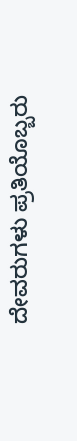ದೇವರುಗಳು ಪ್ರತಿಯೊಬ್ಬರು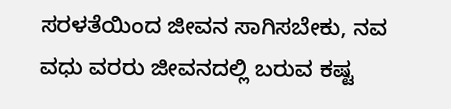ಸರಳತೆಯಿಂದ ಜೀವನ ಸಾಗಿಸಬೇಕು, ನವ ವಧು ವರರು ಜೀವನದಲ್ಲಿ ಬರುವ ಕಷ್ಟ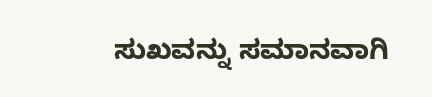ಸುಖವನ್ನು ಸಮಾನವಾಗಿ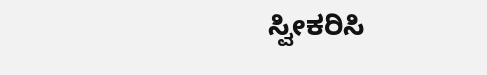ಸ್ವೀಕರಿಸಿ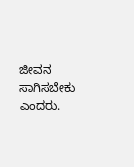ಜೀವನ ಸಾಗಿಸಬೇಕು ಎಂದರು.